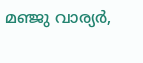മഞ്ജു വാര്യർ,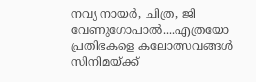നവ്യ നായർ, ചിത്ര, ജി വേണുഗോപാൽ....എത്രയോ പ്രതിഭകളെ കലോത്സവങ്ങൾ സിനിമയ്ക്ക്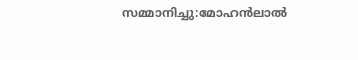സമ്മാനിച്ചു:മോഹൻലാൽ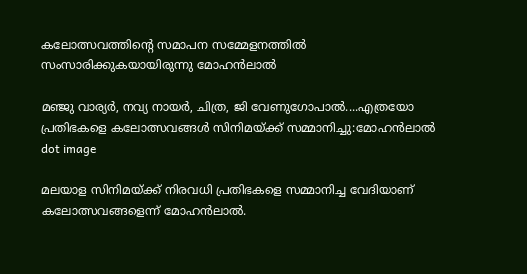കലോത്സവത്തിന്‍റെ സമാപന സമ്മേളനത്തില്‍ സംസാരിക്കുകയായിരുന്നു മോഹന്‍ലാല്‍

മഞ്ജു വാര്യർ, നവ്യ നായർ, ചിത്ര, ജി വേണുഗോപാൽ....എത്രയോ പ്രതിഭകളെ കലോത്സവങ്ങൾ സിനിമയ്ക്ക് സമ്മാനിച്ചു:മോഹൻലാൽ
dot image

മലയാള സിനിമയ്ക്ക് നിരവധി പ്രതിഭകളെ സമ്മാനിച്ച വേദിയാണ് കലോത്സവങ്ങളെന്ന് മോഹന്‍ലാല്‍.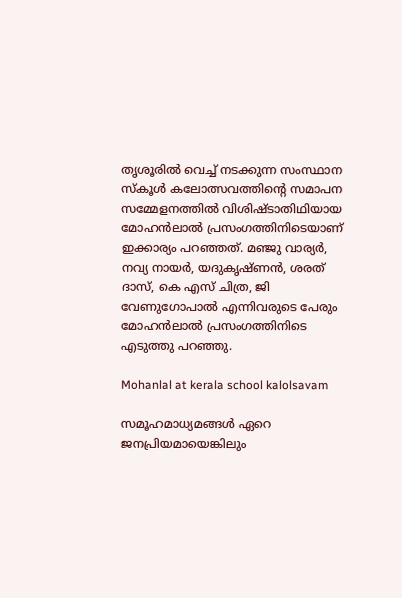തൃശൂരില്‍ വെച്ച് നടക്കുന്ന സംസ്ഥാന സ്‌കൂള്‍ കലോത്സവത്തിന്റെ സമാപന സമ്മേളനത്തില്‍ വിശിഷ്ടാതിഥിയായ മോഹന്‍ലാല്‍ പ്രസംഗത്തിനിടെയാണ് ഇക്കാര്യം പറഞ്ഞത്. മഞ്ജു വാര്യര്‍, നവ്യ നായര്‍, യദുകൃഷ്ണന്‍, ശരത് ദാസ്, കെ എസ് ചിത്ര, ജി വേണുഗോപാല്‍ എന്നിവരുടെ പേരും മോഹന്‍ലാല്‍ പ്രസംഗത്തിനിടെ എടുത്തു പറഞ്ഞു.

Mohanlal at kerala school kalolsavam

സമൂഹമാധ്യമങ്ങള്‍ ഏറെ ജനപ്രിയമായെങ്കിലും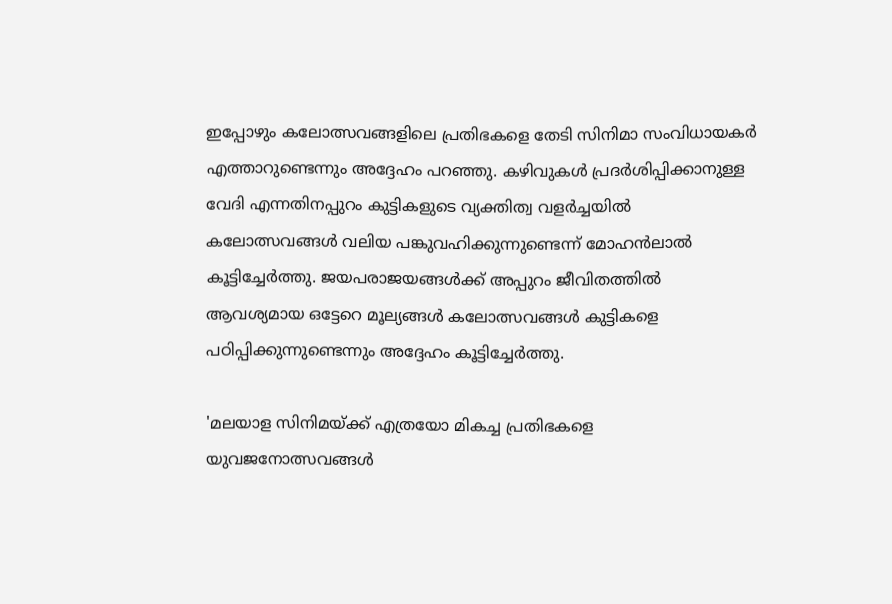ഇപ്പോഴും കലോത്സവങ്ങളിലെ പ്രതിഭകളെ തേടി സിനിമാ സംവിധായകര്‍ എത്താറുണ്ടെന്നും അദ്ദേഹം പറഞ്ഞു. കഴിവുകള്‍ പ്രദര്‍ശിപ്പിക്കാനുള്ള വേദി എന്നതിനപ്പുറം കുട്ടികളുടെ വ്യക്തിത്വ വളര്‍ച്ചയില്‍ കലോത്സവങ്ങള്‍ വലിയ പങ്കുവഹിക്കുന്നുണ്ടെന്ന് മോഹന്‍ലാല്‍ കൂട്ടിച്ചേര്‍ത്തു. ജയപരാജയങ്ങള്‍ക്ക് അപ്പുറം ജീവിതത്തില്‍ ആവശ്യമായ ഒട്ടേറെ മൂല്യങ്ങള്‍ കലോത്സവങ്ങള്‍ കുട്ടികളെ പഠിപ്പിക്കുന്നുണ്ടെന്നും അദ്ദേഹം കൂട്ടിച്ചേര്‍ത്തു.

'മലയാള സിനിമയ്ക്ക് എത്രയോ മികച്ച പ്രതിഭകളെ യുവജനോത്സവങ്ങള്‍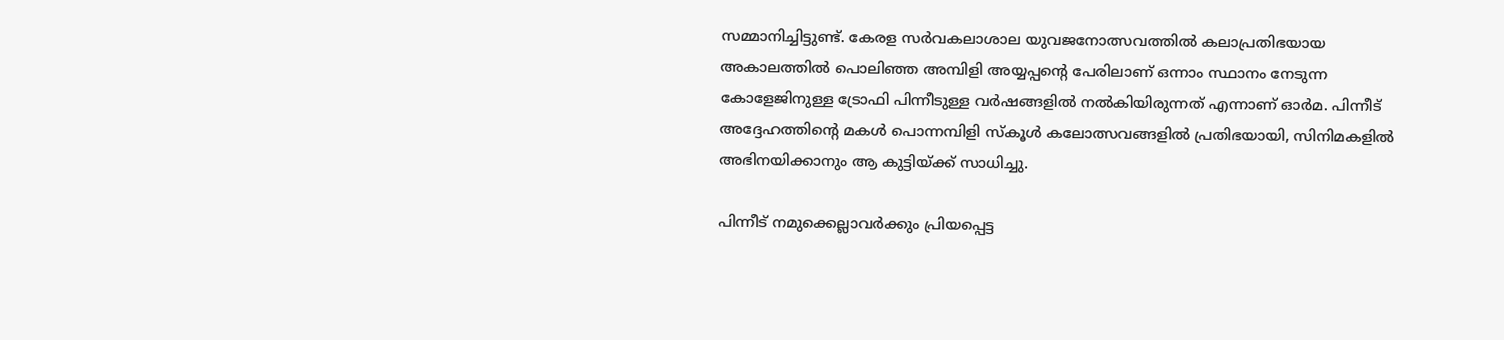സമ്മാനിച്ചിട്ടുണ്ട്. കേരള സര്‍വകലാശാല യുവജനോത്സവത്തില്‍ കലാപ്രതിഭയായ അകാലത്തില്‍ പൊലിഞ്ഞ അമ്പിളി അയ്യപ്പന്റെ പേരിലാണ് ഒന്നാം സ്ഥാനം നേടുന്ന കോളേജിനുള്ള ട്രോഫി പിന്നീടുള്ള വര്‍ഷങ്ങളില്‍ നല്‍കിയിരുന്നത് എന്നാണ് ഓര്‍മ. പിന്നീട് അദ്ദേഹത്തിന്റെ മകള്‍ പൊന്നമ്പിളി സ്‌കൂള്‍ കലോത്സവങ്ങളില്‍ പ്രതിഭയായി, സിനിമകളില്‍ അഭിനയിക്കാനും ആ കുട്ടിയ്ക്ക് സാധിച്ചു.

പിന്നീട് നമുക്കെല്ലാവര്‍ക്കും പ്രിയപ്പെട്ട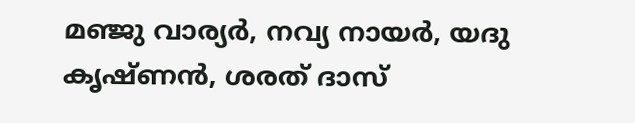മഞ്ജു വാര്യര്‍, നവ്യ നായര്‍, യദു കൃഷ്ണന്‍, ശരത് ദാസ്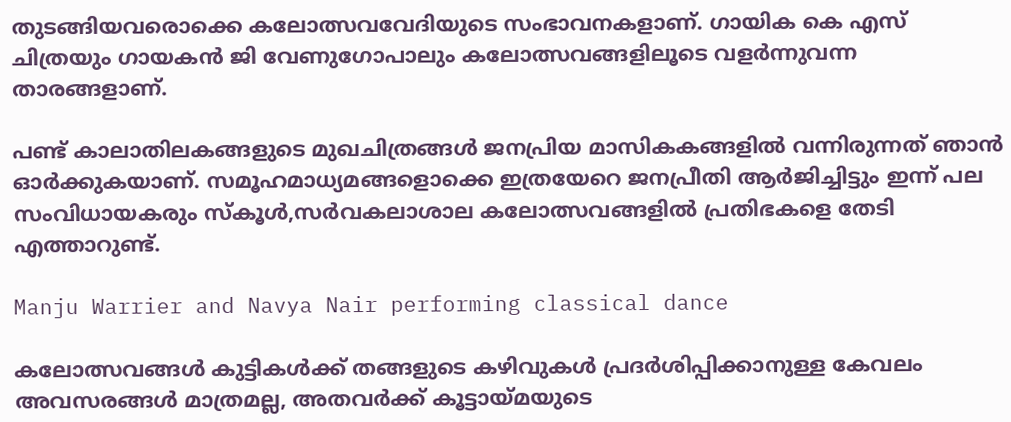തുടങ്ങിയവരൊക്കെ കലോത്സവവേദിയുടെ സംഭാവനകളാണ്. ഗായിക കെ എസ് ചിത്രയും ഗായകന്‍ ജി വേണുഗോപാലും കലോത്സവങ്ങളിലൂടെ വളര്‍ന്നുവന്ന താരങ്ങളാണ്.

പണ്ട് കാലാതിലകങ്ങളുടെ മുഖചിത്രങ്ങള്‍ ജനപ്രിയ മാസികകങ്ങളില്‍ വന്നിരുന്നത് ഞാന്‍ ഓര്‍ക്കുകയാണ്. സമൂഹമാധ്യമങ്ങളൊക്കെ ഇത്രയേറെ ജനപ്രീതി ആര്‍ജിച്ചിട്ടും ഇന്ന് പല സംവിധായകരും സ്‌കൂള്‍,സര്‍വകലാശാല കലോത്സവങ്ങളില്‍ പ്രതിഭകളെ തേടി എത്താറുണ്ട്.

Manju Warrier and Navya Nair performing classical dance

കലോത്സവങ്ങള്‍ കുട്ടികള്‍ക്ക് തങ്ങളുടെ കഴിവുകള്‍ പ്രദര്‍ശിപ്പിക്കാനുള്ള കേവലം അവസരങ്ങള്‍ മാത്രമല്ല, അതവര്‍ക്ക് കൂട്ടായ്മയുടെ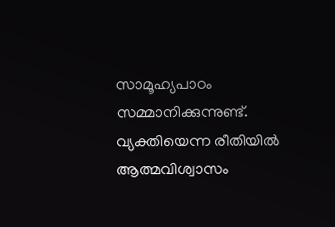സാമൂഹ്യപാഠം സമ്മാനിക്കുന്നുണ്ട്. വ്യക്തിയെന്ന രീതിയില്‍ ആത്മവിശ്വാസം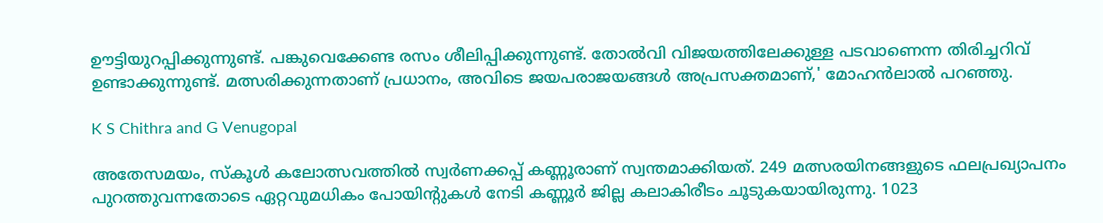ഊട്ടിയുറപ്പിക്കുന്നുണ്ട്. പങ്കുവെക്കേണ്ട രസം ശീലിപ്പിക്കുന്നുണ്ട്. തോല്‍വി വിജയത്തിലേക്കുള്ള പടവാണെന്ന തിരിച്ചറിവ് ഉണ്ടാക്കുന്നുണ്ട്. മത്സരിക്കുന്നതാണ് പ്രധാനം, അവിടെ ജയപരാജയങ്ങള്‍ അപ്രസക്തമാണ്,' മോഹന്‍ലാല്‍ പറഞ്ഞു.

K S Chithra and G Venugopal

അതേസമയം, സ്‌കൂള്‍ കലോത്സവത്തില്‍ സ്വര്‍ണക്കപ്പ് കണ്ണൂരാണ് സ്വന്തമാക്കിയത്. 249 മത്സരയിനങ്ങളുടെ ഫലപ്രഖ്യാപനം പുറത്തുവന്നതോടെ ഏറ്റവുമധികം പോയിന്റുകള്‍ നേടി കണ്ണൂര്‍ ജില്ല കലാകിരീടം ചൂടുകയായിരുന്നു. 1023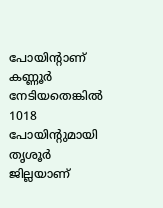പോയിന്റാണ് കണ്ണൂര്‍ നേടിയതെങ്കില്‍ 1018 പോയിന്റുമായി തൃശൂര്‍ ജില്ലയാണ്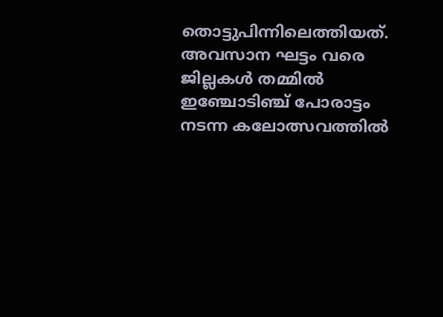തൊട്ടുപിന്നിലെത്തിയത്. അവസാന ഘട്ടം വരെ ജില്ലകള്‍ തമ്മില്‍ ഇഞ്ചോടിഞ്ച് പോരാട്ടം നടന്ന കലോത്സവത്തില്‍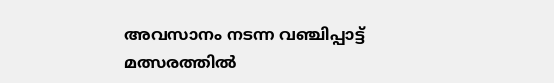അവസാനം നടന്ന വഞ്ചിപ്പാട്ട് മത്സരത്തില്‍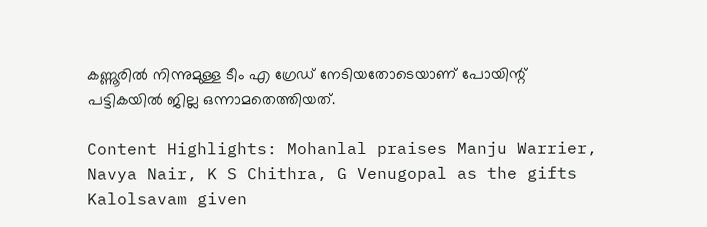കണ്ണൂരില്‍ നിന്നുമുള്ള ടീം എ ഗ്രേഡ് നേടിയതോടെയാണ് പോയിന്റ് പട്ടികയില്‍ ജില്ല ഒന്നാമതെത്തിയത്.

Content Highlights: Mohanlal praises Manju Warrier, Navya Nair, K S Chithra, G Venugopal as the gifts Kalolsavam given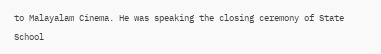to Malayalam Cinema. He was speaking the closing ceremony of State School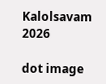Kalolsavam 2026

dot image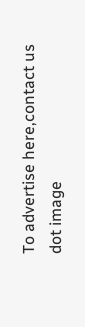To advertise here,contact us
dot image